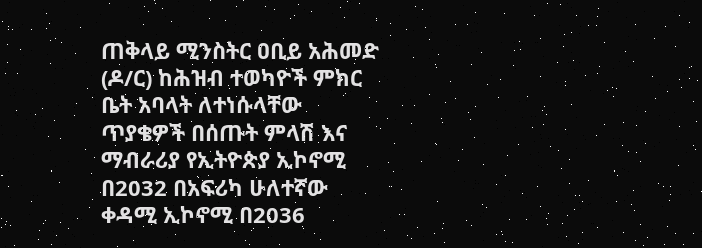ጠቅላይ ሚንስትር ዐቢይ አሕመድ (ዶ/ር) ከሕዝብ ተወካዮች ምክር ቤት አባላት ለተነሱላቸው ጥያቄዎች በሰጡት ምላሽ እና ማብራሪያ የኢትዮጵያ ኢኮኖሚ በ2032 በአፍሪካ ሁለተኛው ቀዳሚ ኢኮኖሚ በ2036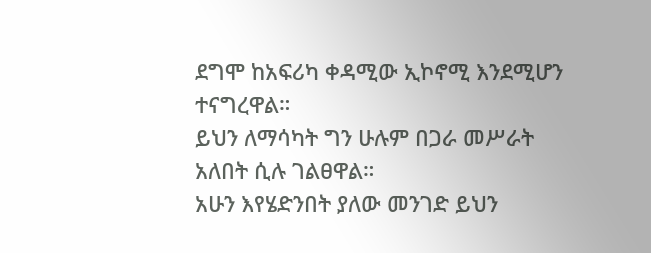ደግሞ ከአፍሪካ ቀዳሚው ኢኮኖሚ እንደሚሆን ተናግረዋል።
ይህን ለማሳካት ግን ሁሉም በጋራ መሥራት አለበት ሲሉ ገልፀዋል።
አሁን እየሄድንበት ያለው መንገድ ይህን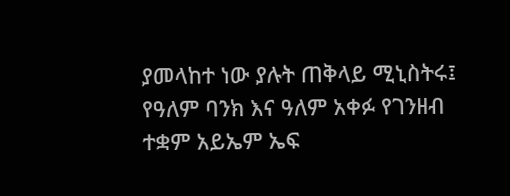ያመላከተ ነው ያሉት ጠቅላይ ሚኒስትሩ፤ የዓለም ባንክ እና ዓለም አቀፉ የገንዘብ ተቋም አይኤም ኤፍ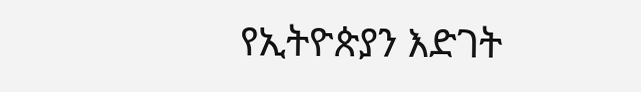የኢትዮጵያን እድገት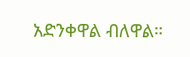አድንቀዋል ብለዋል።